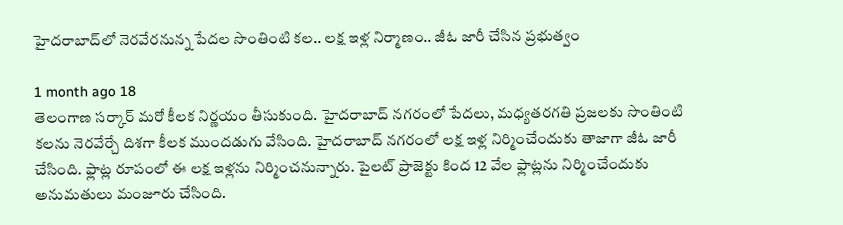హైదరాబాద్‌లో నెరవేరనున్న పేదల సొంతింటి కల.. లక్ష ఇళ్ల నిర్మాణం.. జీఓ జారీ చేసిన ప్రభుత్వం

1 month ago 18
తెలంగాణ సర్కార్ మరో కీలక నిర్ణయం తీసుకుంది. హైదరాబాద్‌ నగరంలో పేదలు, మధ్యతరగతి ప్రజలకు సొంతింటి కలను నెరవేర్చే దిశగా కీలక ముందడుగు వేసింది. హైదరాబాద్ నగరంలో లక్ష ఇళ్ల నిర్మించేందుకు తాజాగా జీఓ జారీ చేసింది. ఫ్లాట్ల రూపంలో ఈ లక్ష ఇళ్లను నిర్మించనున్నారు. పైలట్ ప్రాజెక్టు కింద 12 వేల ఫ్లాట్లను నిర్మించేందుకు అనుమతులు మంజూరు చేసింది.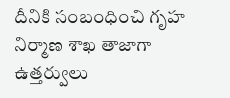దీనికి సంబంధించి గృహ నిర్మాణ శాఖ తాజాగా ఉత్తర్వులు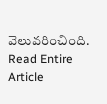వెలువరించింది.
Read Entire Article